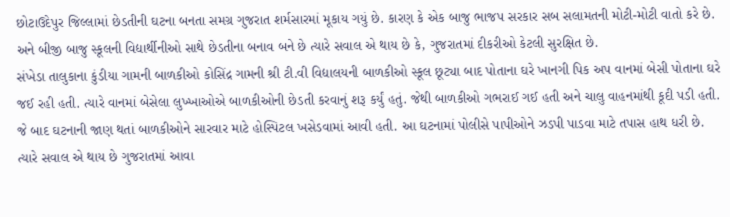છોટાઉદેપુર જિલ્લામાં છેડતીની ઘટના બનતા સમગ્ર ગુજરાત શર્મસારમાં મૂકાય ગયું છે. કારણ કે એક બાજુ ભાજપ સરકાર સબ સલામતની મોટી-મોટી વાતો કરે છે. અને બીજી બાજુ સ્કૂલની વિદ્યાર્થીનીઓ સાથે છેડતીના બનાવ બને છે ત્યારે સવાલ એ થાય છે કે, ગુજરાતમાં દીકરીઓ કેટલી સુરક્ષિત છે.
સંખેડા તાલુકાના કુંડીયા ગામની બાળકીઓ કોસિંદ્ર ગામની શ્રી ટી.વી વિદ્યાલયની બાળકીઓ સ્કૂલ છૂટ્યા બાદ પોતાના ઘરે ખાનગી પિક અપ વાનમાં બેસી પોતાના ઘરે જઈ રહી હતી. ત્યારે વાનમાં બેસેલા લુખ્ખાઓએ બાળકીઓની છેડતી કરવાનું શરૂ કર્યું હતું. જેથી બાળકીઓ ગભરાઈ ગઈ હતી અને ચાલુ વાહનમાંથી કૂદી પડી હતી. જે બાદ ઘટનાની જાણ થતાં બાળકીઓને સારવાર માટે હોસ્પિટલ ખસેડવામાં આવી હતી. આ ઘટનામાં પોલીસે પાપીઓને ઝડપી પાડવા માટે તપાસ હાથ ધરી છે. ત્યારે સવાલ એ થાય છે ગુજરાતમાં આવા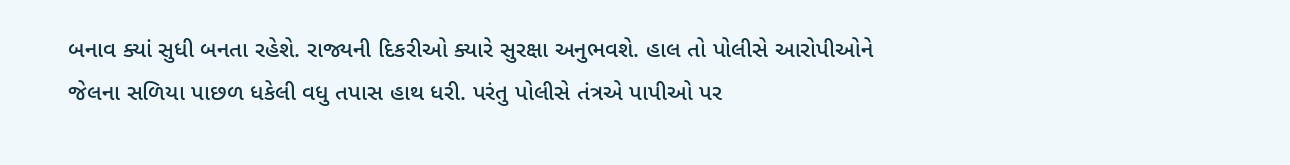બનાવ ક્યાં સુધી બનતા રહેશે. રાજ્યની દિકરીઓ ક્યારે સુરક્ષા અનુભવશે. હાલ તો પોલીસે આરોપીઓને જેલના સળિયા પાછળ ધકેલી વધુ તપાસ હાથ ધરી. પરંતુ પોલીસે તંત્રએ પાપીઓ પર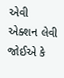એવી એક્શન લેવી જોઈએ કે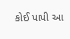કોઈ પાપી આ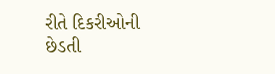રીતે દિકરીઓની છેડતી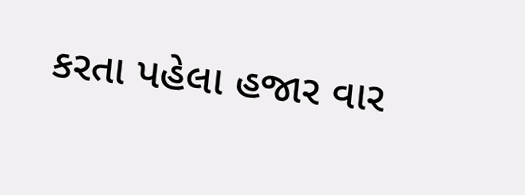કરતા પહેલા હજાર વાર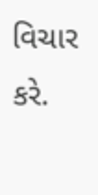વિચાર કરે.